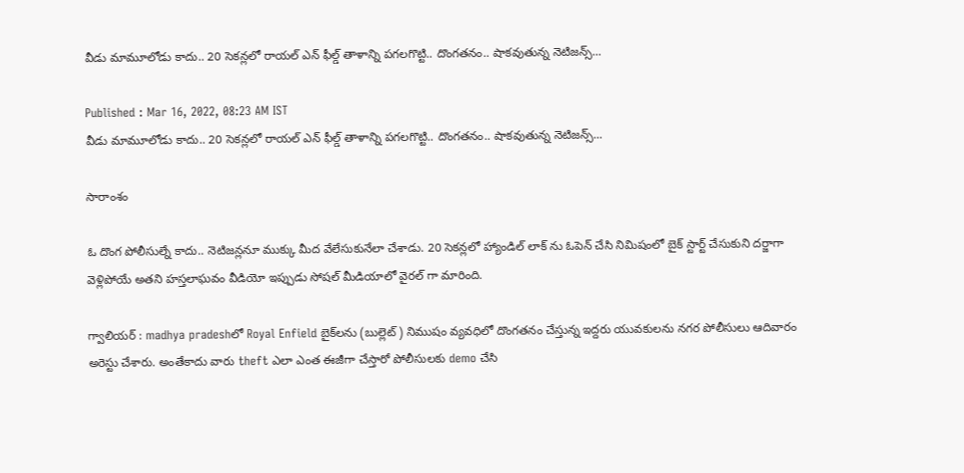వీడు మామూలోడు కాదు.. 20 సెకన్లలో రాయల్ ఎన్ ఫీల్డ్ తాళాన్ని పగలగొట్టి.. దొంగతనం.. షాకవుతున్న నెటిజన్స్...

Published : Mar 16, 2022, 08:23 AM IST
వీడు మామూలోడు కాదు.. 20 సెకన్లలో రాయల్ ఎన్ ఫీల్డ్ తాళాన్ని పగలగొట్టి.. దొంగతనం.. షాకవుతున్న నెటిజన్స్...

సారాంశం

ఓ దొంగ పోలీసుల్నే కాదు.. నెటిజన్లనూ ముక్కు మీద వేలేసుకునేలా చేశాడు. 20 సెకన్లలో హ్యాండిల్ లాక్ ను ఓపెన్ చేసి నిమిషంలో బైక్ స్టార్ట్ చేసుకుని దర్జాగా వెళ్లిపోయే అతని హస్తలాఘవం వీడియో ఇప్పుడు సోషల్ మీడియాలో వైరల్ గా మారింది.

గ్వాలియర్‌ : madhya pradeshలో Royal Enfield బైక్‌లను (బుల్లెట్‌) నిముషం వ్యవధిలో దొంగతనం చేస్తున్న ఇద్దరు యువకులను నగర పోలీసులు ఆదివారం అరెస్టు చేశారు. అంతేకాదు వారు theft ఎలా ఎంత ఈజీగా చేస్తారో పోలీసులకు demo చేసి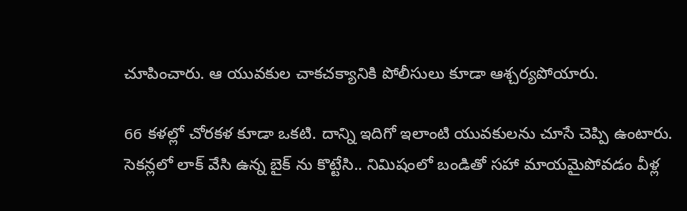చూపించారు. ఆ యువకుల చాకచక్యానికి పోలీసులు కూడా ఆశ్చర్యపోయారు.

66 కళల్లో చోరకళ కూడా ఒకటి. దాన్ని ఇదిగో ఇలాంటి యువకులను చూసే చెప్పి ఉంటారు. సెకన్లలో లాక్ వేసి ఉన్న బైక్ ను కొట్టేసి.. నిమిషంలో బండితో సహా మాయమైపోవడం వీళ్ల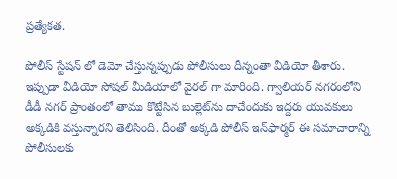ప్రత్యేకత.

పోలీస్ స్టేషన్ లో డెమో చేస్తున్నప్పుడు పోలీసులు దీన్నంతా వీడియో తీశారు. ఇప్పుడా వీడియో సోషల్ మీడియాలో వైరల్ గా మారింది. గ్వాలియర్ నగరంలోని డీడీ నగర్ ప్రాంతంలో తాము కొట్టేసిన బుల్లెట్‌ను దాచేందుకు ఇద్దరు యువకులు అక్కడికి వస్తున్నారని తెలిసింది. దీంతో అక్కడి పోలీస్ ఇన్‌ఫార్మర్‌ ఈ సమాచారాన్ని పోలీసులకు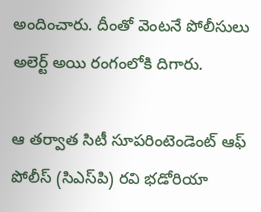అందించారు. దీంతో వెంటనే పోలీసులు అలెర్ట్ అయి రంగంలోకి దిగారు.

ఆ తర్వాత సిటీ సూపరింటెండెంట్ ఆఫ్ పోలీస్ (సిఎస్‌పి) రవి భడోరియా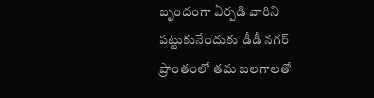బృందంగా ఏర్పడి వారిని పట్టుకునేందుకు డీడీ నగర్ ప్రాంతంలో తమ బలగాలతో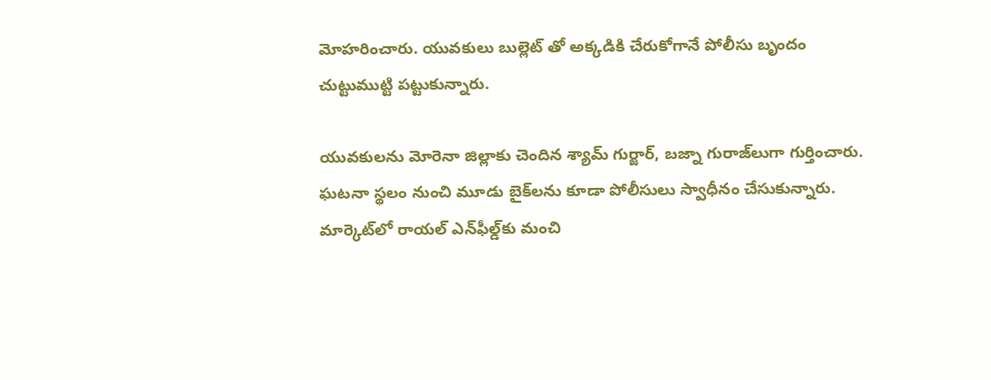మోహరించారు. యువకులు బుల్లెట్ తో అక్కడికి చేరుకోగానే పోలీసు బృందం చుట్టుముట్టి పట్టుకున్నారు.

యువకులను మోరెనా జిల్లాకు చెందిన శ్యామ్ గుర్జార్, బజ్నా గురాజ్‌లుగా గుర్తించారు. ఘటనా స్థలం నుంచి మూడు బైక్‌లను కూడా పోలీసులు స్వాధీనం చేసుకున్నారు. మార్కెట్‌లో రాయల్‌ ఎన్‌ఫీల్డ్‌కు మంచి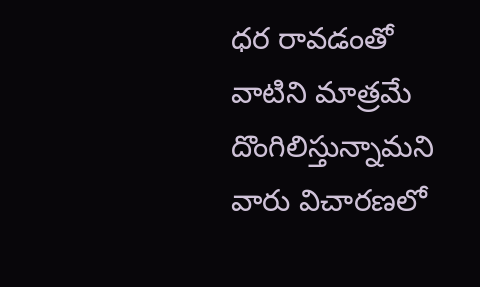ధర రావడంతో వాటిని మాత్రమే దొంగిలిస్తున్నామని వారు విచారణలో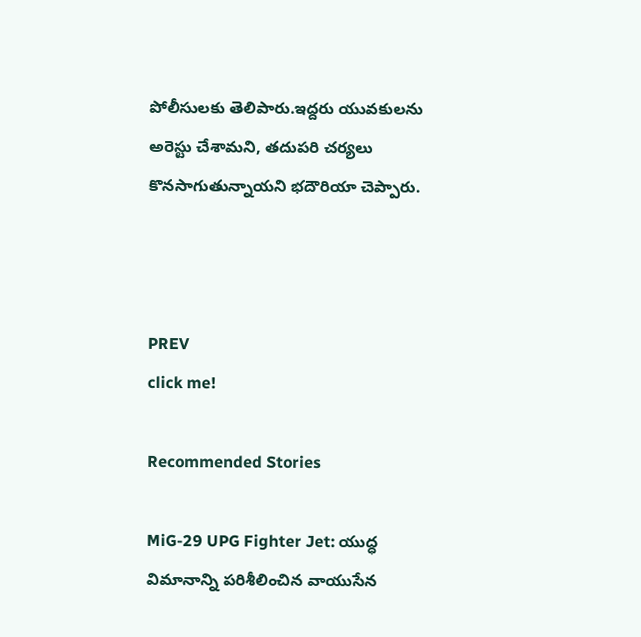పోలీసులకు తెలిపారు.ఇద్దరు యువకులను అరెస్టు చేశామని, తదుపరి చర్యలు కొనసాగుతున్నాయని భదౌరియా చెప్పారు.



PREV
click me!

Recommended Stories

MiG-29 UPG Fighter Jet: యుద్ధ విమానాన్ని పరిశీలించిన వాయుసేన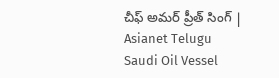చీఫ్ అమర్ ప్రీత్ సింగ్ | Asianet Telugu
Saudi Oil Vessel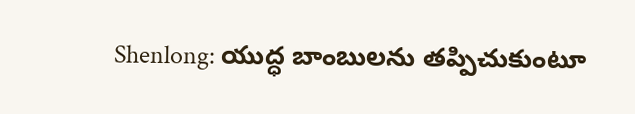Shenlong: యుద్ధ బాంబులను తప్పిచుకుంటూ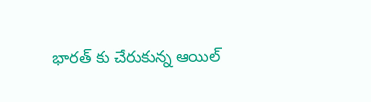భారత్ కు చేరుకున్న ఆయిల్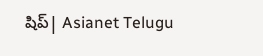షిప్| Asianet Telugu